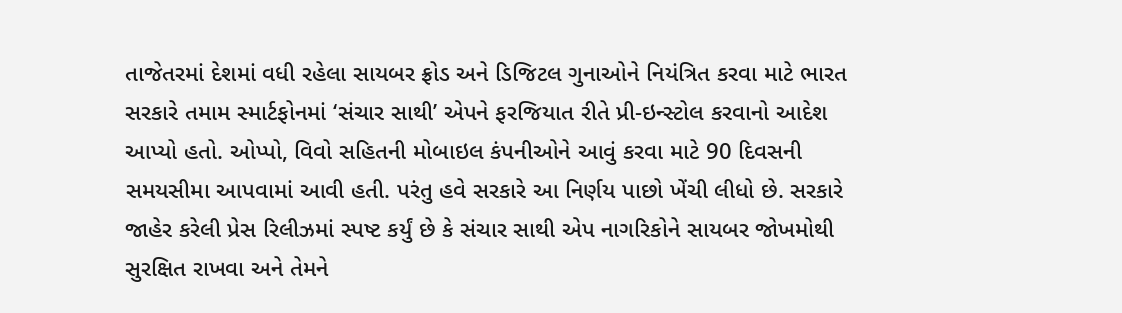તાજેતરમાં દેશમાં વધી રહેલા સાયબર ફ્રોડ અને ડિજિટલ ગુનાઓને નિયંત્રિત કરવા માટે ભારત સરકારે તમામ સ્માર્ટફોનમાં ‘સંચાર સાથી’ એપને ફરજિયાત રીતે પ્રી-ઇન્સ્ટોલ કરવાનો આદેશ આપ્યો હતો. ઓપ્પો, વિવો સહિતની મોબાઇલ કંપનીઓને આવું કરવા માટે 90 દિવસની સમયસીમા આપવામાં આવી હતી. પરંતુ હવે સરકારે આ નિર્ણય પાછો ખેંચી લીધો છે. સરકારે જાહેર કરેલી પ્રેસ રિલીઝમાં સ્પષ્ટ કર્યું છે કે સંચાર સાથી એપ નાગરિકોને સાયબર જોખમોથી સુરક્ષિત રાખવા અને તેમને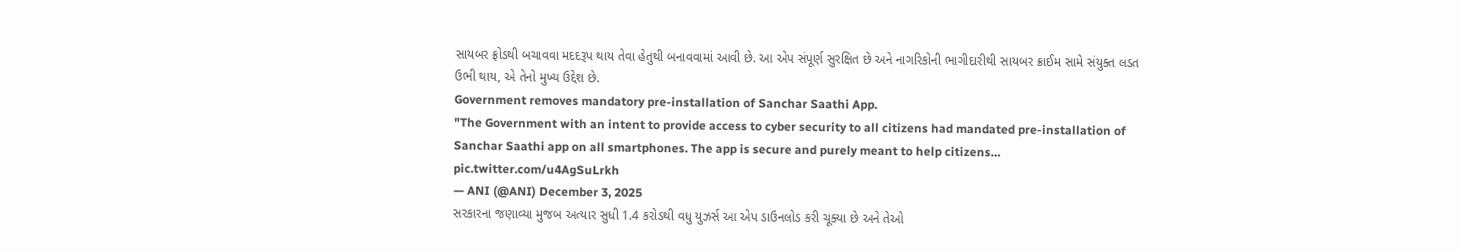સાયબર ફ્રોડથી બચાવવા મદદરૂપ થાય તેવા હેતુથી બનાવવામાં આવી છે. આ એપ સંપૂર્ણ સુરક્ષિત છે અને નાગરિકોની ભાગીદારીથી સાયબર ક્રાઈમ સામે સંયુક્ત લડત ઉભી થાય, એ તેનો મુખ્ય ઉદ્દેશ છે.
Government removes mandatory pre-installation of Sanchar Saathi App.
"The Government with an intent to provide access to cyber security to all citizens had mandated pre-installation of Sanchar Saathi app on all smartphones. The app is secure and purely meant to help citizens… pic.twitter.com/u4AgSuLrkh
— ANI (@ANI) December 3, 2025
સરકારના જણાવ્યા મુજબ અત્યાર સુધી 1.4 કરોડથી વધુ યુઝર્સ આ એપ ડાઉનલોડ કરી ચૂક્યા છે અને તેઓ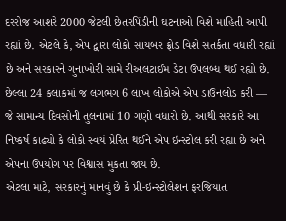દરરોજ આશરે 2000 જેટલી છેતરપિંડીની ઘટનાઓ વિશે માહિતી આપી રહ્યાં છે. એટલે કે, એપ દ્વારા લોકો સાયબર ફ્રોડ વિશે સતર્કતા વધારી રહ્યાં છે અને સરકારને ગુનાખોરી સામે રીઅલટાઈમ ડેટા ઉપલબ્ધ થઈ રહ્યો છે. છેલ્લા 24 કલાકમાં જ લગભગ 6 લાખ લોકોએ એપ ડાઉનલોડ કરી — જે સામાન્ય દિવસોની તુલનામાં 10 ગણો વધારો છે. આથી સરકારે આ નિષ્કર્ષ કાઢ્યો કે લોકો સ્વયં પ્રેરિત થઈને એપ ઇન્સ્ટોલ કરી રહ્યા છે અને એપના ઉપયોગ પર વિશ્વાસ મુકતા જાય છે.
એટલા માટે, સરકારનું માનવું છે કે પ્રી-ઇન્સ્ટોલેશન ફરજિયાત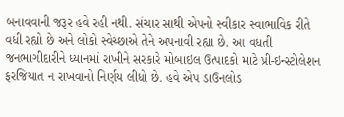બનાવવાની જરૂર હવે રહી નથી. સંચાર સાથી એપનો સ્વીકાર સ્વાભાવિક રીતે વધી રહ્યો છે અને લોકો સ્વેચ્છાએ તેને અપનાવી રહ્યા છે. આ વધતી જનભાગીદારીને ધ્યાનમાં રાખીને સરકારે મોબાઇલ ઉત્પાદકો માટે પ્રી-ઇન્સ્ટોલેશન ફરજિયાત ન રાખવાનો નિર્ણય લીધો છે. હવે એપ ડાઉનલોડ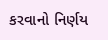કરવાનો નિર્ણય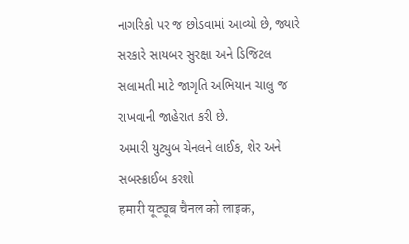નાગરિકો પર જ છોડવામાં આવ્યો છે, જ્યારે સરકારે સાયબર સુરક્ષા અને ડિજિટલ સલામતી માટે જાગૃતિ અભિયાન ચાલુ જ રાખવાની જાહેરાત કરી છે.
અમારી યુટ્યુબ ચેનલને લાઈક, શેર અને સબસ્ક્રાઈબ કરશો
हमारी यूट्यूब चैनल को लाइक,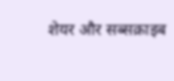शेयर और सब्सक्राइब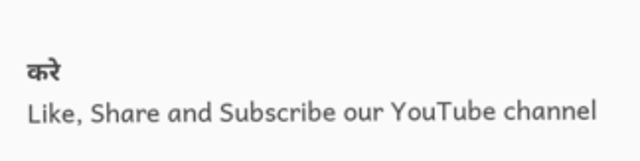करे
Like, Share and Subscribe our YouTube channel